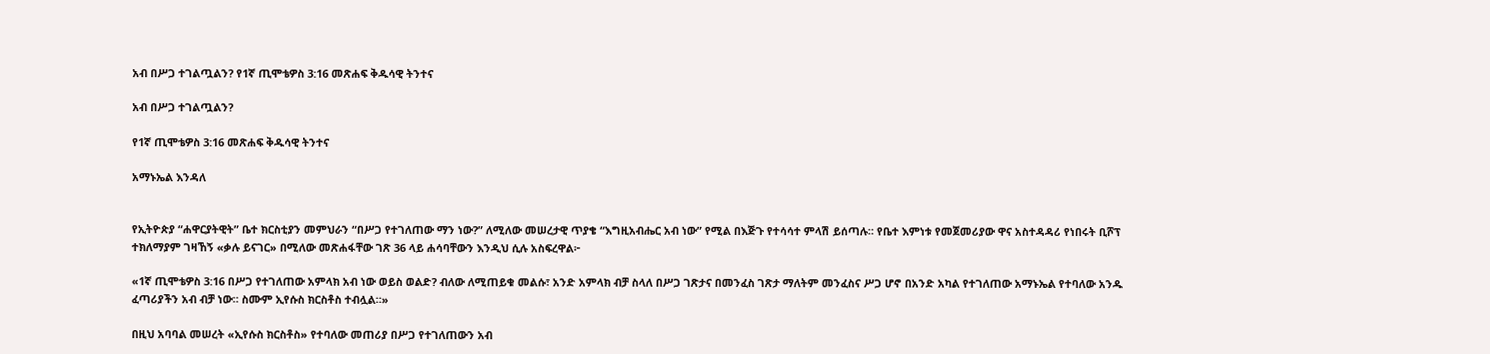አብ በሥጋ ተገልጧልን? የ1ኛ ጢሞቴዎስ 3:16 መጽሐፍ ቅዱሳዊ ትንተና

አብ በሥጋ ተገልጧልን?

የ1ኛ ጢሞቴዎስ 3:16 መጽሐፍ ቅዱሳዊ ትንተና

አማኑኤል እንዳለ


የኢትዮጵያ “ሐዋርያትዊት” ቤተ ክርስቲያን መምህራን “በሥጋ የተገለጠው ማን ነው?” ለሚለው መሠረታዊ ጥያቄ “እግዚአብሔር አብ ነው” የሚል በእጅጉ የተሳሳተ ምላሽ ይሰጣሉ። የቤተ እምነቱ የመጀመሪያው ዋና አስተዳዳሪ የነበሩት ቢሾፕ ተክለማያም ገዛኸኝ «ቃሉ ይናገር» በሚለው መጽሐፋቸው ገጽ 36 ላይ ሐሳባቸውን እንዲህ ሲሉ አስፍረዋል፦

«1ኛ ጢሞቴዎስ 3:16 በሥጋ የተገለጠው አምላክ አብ ነው ወይስ ወልድ? ብለው ለሚጠይቁ መልሱ፣ አንድ አምላክ ብቻ ስላለ በሥጋ ገጽታና በመንፈስ ገጽታ ማለትም መንፈስና ሥጋ ሆኖ በአንድ አካል የተገለጠው አማኑኤል የተባለው አንዱ ፈጣሪያችን አብ ብቻ ነው። ስሙም ኢየሱስ ክርስቶስ ተብሏል።»

በዚህ አባባል መሠረት «ኢየሱስ ክርስቶስ» የተባለው መጠሪያ በሥጋ የተገለጠውን አብ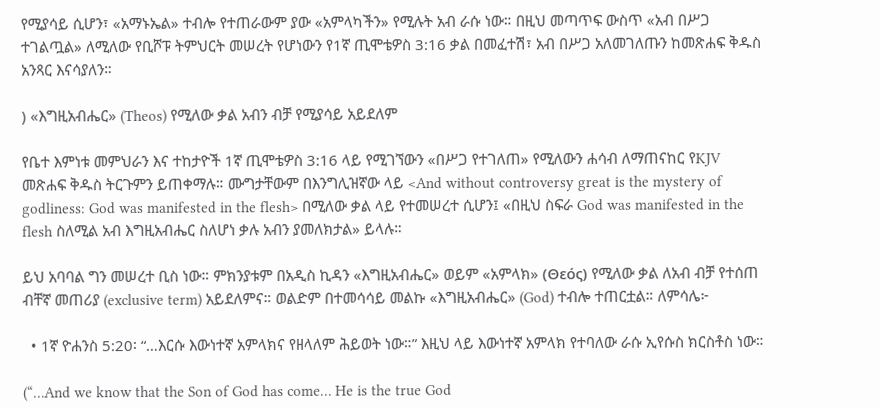የሚያሳይ ሲሆን፣ «አማኑኤል» ተብሎ የተጠራውም ያው «አምላካችን» የሚሉት አብ ራሱ ነው። በዚህ መጣጥፍ ውስጥ «አብ በሥጋ ተገልጧል» ለሚለው የቢሾፑ ትምህርት መሠረት የሆነውን የ1ኛ ጢሞቴዎስ 3:16 ቃል በመፈተሽ፣ አብ በሥጋ አለመገለጡን ከመጽሐፍ ቅዱስ አንጻር እናሳያለን።

) «እግዚአብሔር» (Theos) የሚለው ቃል አብን ብቻ የሚያሳይ አይደለም

የቤተ እምነቱ መምህራን እና ተከታዮች 1ኛ ጢሞቴዎስ 3:16 ላይ የሚገኘውን «በሥጋ የተገለጠ» የሚለውን ሐሳብ ለማጠናከር የKJV መጽሐፍ ቅዱስ ትርጉምን ይጠቀማሉ። ሙግታቸውም በእንግሊዝኛው ላይ <And without controversy great is the mystery of godliness: God was manifested in the flesh> በሚለው ቃል ላይ የተመሠረተ ሲሆን፤ «በዚህ ስፍራ God was manifested in the flesh ስለሚል አብ እግዚአብሔር ስለሆነ ቃሉ አብን ያመለክታል» ይላሉ።

ይህ አባባል ግን መሠረተ ቢስ ነው። ምክንያቱም በአዲስ ኪዳን «እግዚአብሔር» ወይም «አምላክ» (Θεός) የሚለው ቃል ለአብ ብቻ የተሰጠ ብቸኛ መጠሪያ (exclusive term) አይደለምና። ወልድም በተመሳሳይ መልኩ «እግዚአብሔር» (God) ተብሎ ተጠርቷል። ለምሳሌ፦

  • 1ኛ ዮሐንስ 5:20፡ “…እርሱ እውነተኛ አምላክና የዘላለም ሕይወት ነው።” እዚህ ላይ እውነተኛ አምላክ የተባለው ራሱ ኢየሱስ ክርስቶስ ነው።

(“…And we know that the Son of God has come… He is the true God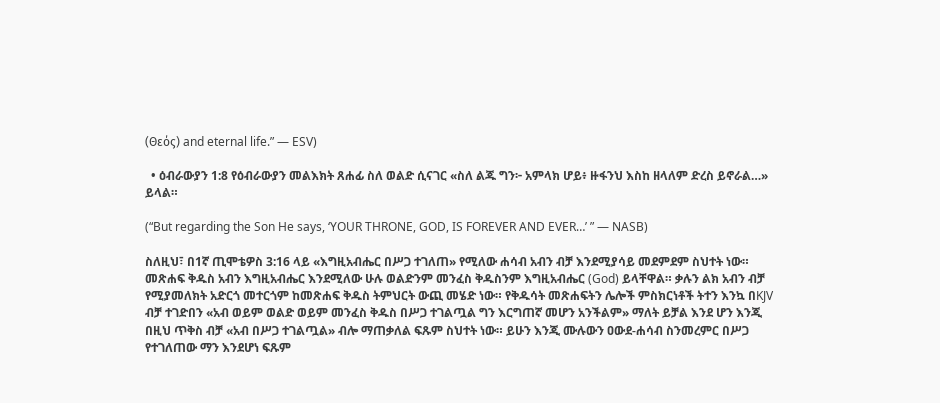(Θεός) and eternal life.” — ESV)

  • ዕብራውያን 1:8 የዕብራውያን መልእክት ጸሐፊ ስለ ወልድ ሲናገር «ስለ ልጁ ግን፦ አምላክ ሆይ፥ ዙፋንህ እስከ ዘላለም ድረስ ይኖራል…» ይላል።

(“But regarding the Son He says, ‘YOUR THRONE, GOD, IS FOREVER AND EVER…’ ” — NASB)

ስለዚህ፣ በ1ኛ ጢሞቴዎስ 3:16 ላይ «እግዚአብሔር በሥጋ ተገለጠ» የሚለው ሐሳብ አብን ብቻ እንደሚያሳይ መደምደም ስህተት ነው። መጽሐፍ ቅዱስ አብን እግዚአብሔር እንደሚለው ሁሉ ወልድንም መንፈስ ቅዱስንም እግዚአብሔር (God) ይላቸዋል። ቃሉን ልክ አብን ብቻ የሚያመለክት አድርጎ መተርጎም ከመጽሐፍ ቅዱስ ትምህርት ውጪ መሄድ ነው። የቅዱሳት መጽሐፍትን ሌሎች ምስክርነቶች ትተን እንኳ በKJV ብቻ ተገድበን «አብ ወይም ወልድ ወይም መንፈስ ቅዱስ በሥጋ ተገልጧል ግን እርግጠኛ መሆን አንችልም» ማለት ይቻል እንደ ሆን እንጂ በዚህ ጥቅስ ብቻ «አብ በሥጋ ተገልጧል» ብሎ ማጠቃለል ፍጹም ስህተት ነው። ይሁን እንጂ ሙሉውን ዐውደ-ሐሳብ ስንመረምር በሥጋ የተገለጠው ማን እንደሆነ ፍጹም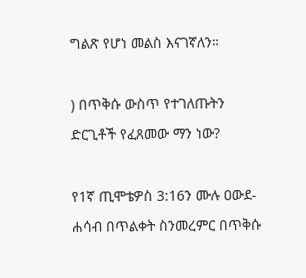ግልጽ የሆነ መልስ እናገኛለን።

) በጥቅሱ ውስጥ የተገለጡትን ድርጊቶች የፈጸመው ማን ነው?

የ1ኛ ጢሞቴዎስ 3:16ን ሙሉ ዐውደ-ሐሳብ በጥልቀት ስንመረምር በጥቅሱ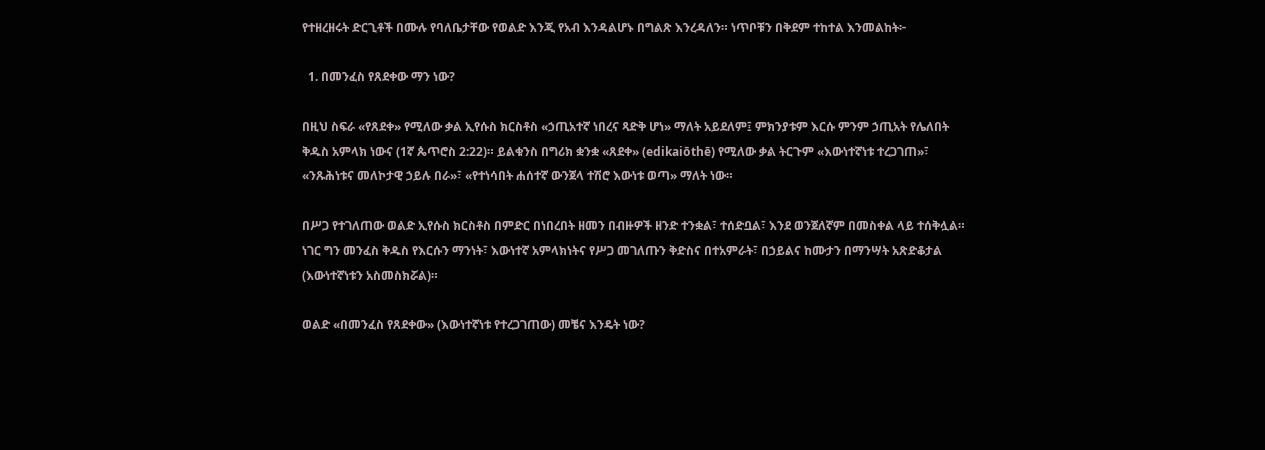የተዘረዘሩት ድርጊቶች በሙሉ የባለቤታቸው የወልድ እንጂ የአብ እንዳልሆኑ በግልጽ እንረዳለን። ነጥቦቹን በቅደም ተከተል እንመልከት፦

  1. በመንፈስ የጸደቀው ማን ነው?

በዚህ ስፍራ «የጸደቀ» የሚለው ቃል ኢየሱስ ክርስቶስ «ኃጢአተኛ ነበረና ጻድቅ ሆነ» ማለት አይደለም፤ ምክንያቱም እርሱ ምንም ኃጢአት የሌለበት ቅዱስ አምላክ ነውና (1ኛ ጴጥሮስ 2:22)። ይልቁንስ በግሪክ ቋንቋ «ጸደቀ» (edikaiōthē) የሚለው ቃል ትርጉም «እውነተኛነቱ ተረጋገጠ»፣ «ንጹሕነቱና መለኮታዊ ኃይሉ በራ»፣ «የተነሳበት ሐሰተኛ ውንጀላ ተሽሮ እውነቱ ወጣ» ማለት ነው።

በሥጋ የተገለጠው ወልድ ኢየሱስ ክርስቶስ በምድር በነበረበት ዘመን በብዙዎች ዘንድ ተንቋል፣ ተሰድቧል፣ እንደ ወንጀለኛም በመስቀል ላይ ተሰቅሏል። ነገር ግን መንፈስ ቅዱስ የእርሱን ማንነት፣ እውነተኛ አምላክነትና የሥጋ መገለጡን ቅድስና በተአምራት፣ በኃይልና ከሙታን በማንሣት አጽድቆታል (እውነተኛነቱን አስመስክሯል)።

ወልድ «በመንፈስ የጸደቀው» (እውነተኛነቱ የተረጋገጠው) መቼና እንዴት ነው?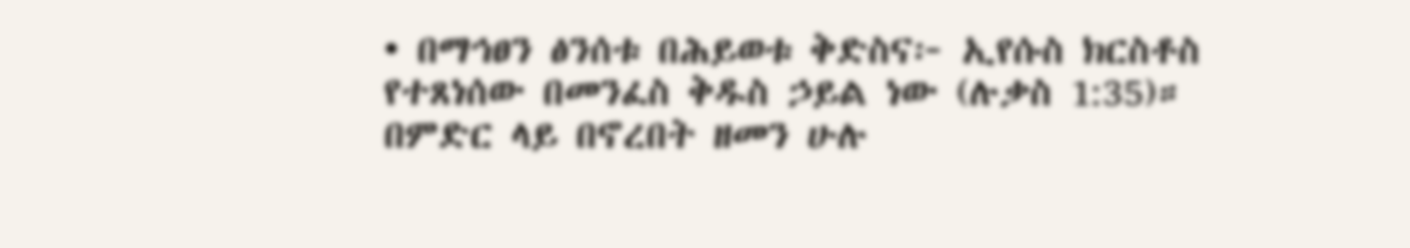• በማኅፀን ፅንሰቱ በሕይወቱ ቅድስና፦ ኢየሱስ ክርስቶስ የተጸነሰው በመንፈስ ቅዱስ ኃይል ነው (ሉቃስ 1:35)። በምድር ላይ በኖረበት ዘመን ሁሉ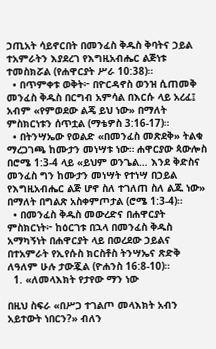ኃጢአት ሳይኖርበት በመንፈስ ቅዱስ ቅባትና ኃይል ተአምራትን እያደረገ የእግዚአብሔር ልጅነቱ ተመስክሯል (የሐዋርያት ሥራ 10:38)።
  • በጥምቀቱ ወቅት፦ በዮርዳኖስ ወንዝ ሲጠመቅ መንፈስ ቅዱስ በርግብ አምሳል በእርሱ ላይ አረፈ፤ አብም «የምወደው ልጄ ይህ ነው» በማለት ምስክርነቱን ሰጥቷል (ማቴዎስ 3:16-17)።
  • በትንሣኤው የወልድ «በመንፈስ መጽደቅ» ትልቁ ማረጋገጫ ከሙታን መነሣቱ ነው። ሐዋርያው ጳውሎስ በሮሜ 1:3-4 ላይ «ይህም ወንጌል… እንደ ቅድስና መንፈስ ግን ከሙታን መነሣት የተነሣ በኃይል የእግዚአብሔር ልጅ ሆኖ ስለ ተገለጠ ስለ ልጁ ነው» በማለት በግልጽ አስቀምጦታል (ሮሜ 1:3-4)።
  • በመንፈስ ቅዱስ መውረድና በሐዋርያት ምስክርነት፦ ከዕርገቱ በኋላ በመንፈስ ቅዱስ አማካኝነት በሐዋርያት ላይ በወረደው ኃይልና በተአምራት የኢየሱስ ክርስቶስ ትንሣኤና ጽድቅ ለዓለም ሁሉ ታውጇል (ዮሐንስ 16:8-10)።
  1. «ለመላእክት የታየው ማን ነው

በዚህ ስፍራ «በሥጋ ተገልጦ መላእክት አብን አይተውት ነበርን?» ብለን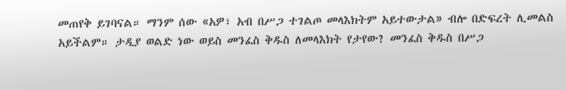መጠየቅ ይገባናል። ማንም ሰው «አዎ፣ አብ በሥጋ ተገልጦ መላእክትም አይተውታል» ብሎ በድፍረት ሊመልስ አይችልም። ታዲያ ወልድ ነው ወይስ መንፈስ ቅዱስ ለመላእክት የታየው? መንፈስ ቅዱስ በሥጋ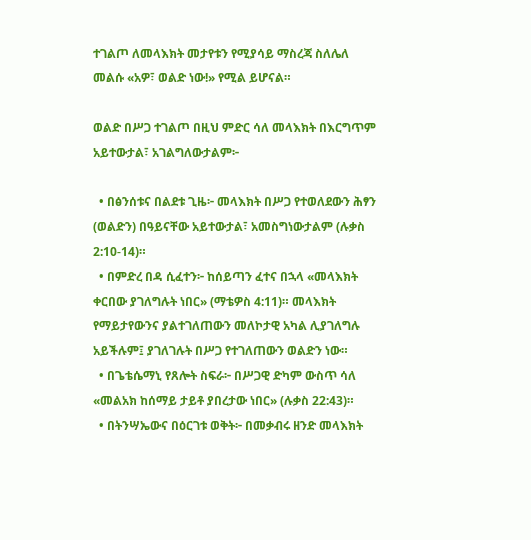ተገልጦ ለመላእክት መታየቱን የሚያሳይ ማስረጃ ስለሌለ መልሱ «አዎ፣ ወልድ ነው!» የሚል ይሆናል።

ወልድ በሥጋ ተገልጦ በዚህ ምድር ሳለ መላእክት በእርግጥም አይተውታል፣ አገልግለውታልም፦

  • በፅንሰቱና በልደቱ ጊዜ፦ መላእክት በሥጋ የተወለደውን ሕፃን (ወልድን) በዓይናቸው አይተውታል፣ አመስግነውታልም (ሉቃስ 2:10-14)።
  • በምድረ በዳ ሲፈተን፦ ከሰይጣን ፈተና በኋላ «መላእክት ቀርበው ያገለግሉት ነበር» (ማቴዎስ 4:11)። መላእክት የማይታየውንና ያልተገለጠውን መለኮታዊ አካል ሊያገለግሉ አይችሉም፤ ያገለገሉት በሥጋ የተገለጠውን ወልድን ነው።
  • በጌቴሴማኒ የጸሎት ስፍራ፦ በሥጋዊ ድካም ውስጥ ሳለ «መልአክ ከሰማይ ታይቶ ያበረታው ነበር» (ሉቃስ 22:43)።
  • በትንሣኤውና በዕርገቱ ወቅት፦ በመቃብሩ ዘንድ መላእክት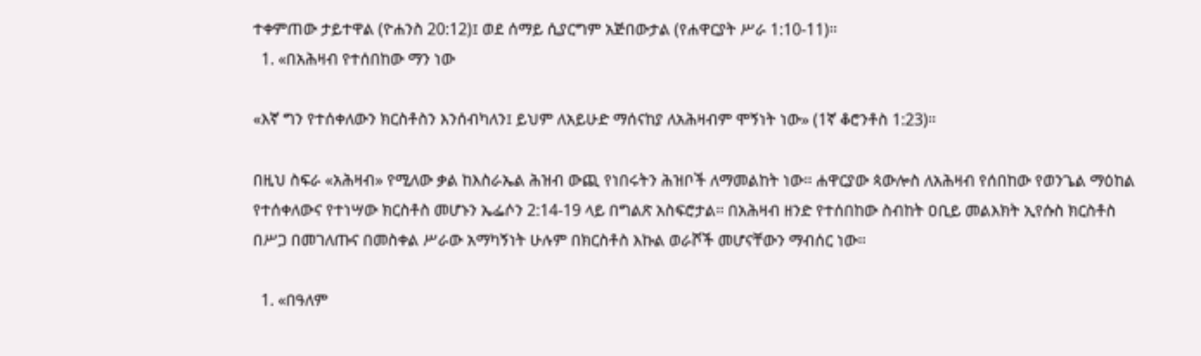ተቀምጠው ታይተዋል (ዮሐንስ 20:12)፤ ወደ ሰማይ ሲያርግም አጅበውታል (የሐዋርያት ሥራ 1:10-11)።
  1. «በአሕዛብ የተሰበከው ማን ነው

«እኛ ግን የተሰቀለውን ክርስቶስን እንሰብካለን፤ ይህም ለአይሁድ ማሰናከያ ለአሕዛብም ሞኝነት ነው» (1ኛ ቆሮንቶስ 1:23)።

በዚህ ስፍራ «አሕዛብ» የሚለው ቃል ከእስራኤል ሕዝብ ውጪ የነበሩትን ሕዝቦች ለማመልከት ነው። ሐዋርያው ጳውሎስ ለአሕዛብ የሰበከው የወንጌል ማዕከል የተሰቀለውና የተነሣው ክርስቶስ መሆኑን ኤፌሶን 2:14-19 ላይ በግልጽ አስፍሮታል። በአሕዛብ ዘንድ የተሰበከው ስብከት ዐቢይ መልእክት ኢየሱስ ክርስቶስ በሥጋ በመገለጡና በመስቀል ሥራው አማካኝነት ሁሉም በክርስቶስ እኩል ወራሾች መሆናቸውን ማብሰር ነው።

  1. «በዓለም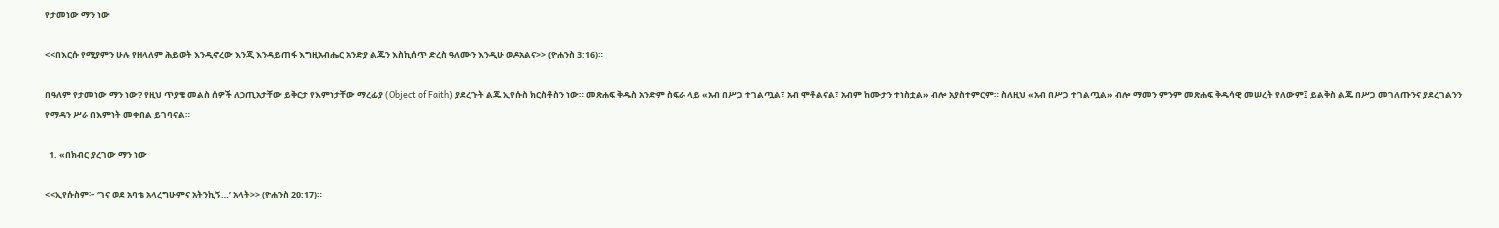የታመነው ማን ነው

<<በእርሱ የሚያምን ሁሉ የዘላለም ሕይወት እንዲኖረው እንጂ እንዳይጠፋ እግዚአብሔር አንድያ ልጁን እስኪሰጥ ድረስ ዓለሙን እንዲሁ ወዶአልና>> (ዮሐንስ 3:16)።

በዓለም የታመነው ማን ነው? የዚህ ጥያቄ መልስ ሰዎች ለኃጢአታቸው ይቅርታ የእምነታቸው ማረፊያ (Object of Faith) ያደረጉት ልጁ ኢየሱስ ክርስቶስን ነው። መጽሐፍ ቅዱስ አንድም ስፍራ ላይ «አብ በሥጋ ተገልጧል፣ አብ ሞቶልናል፣ አብም ከሙታን ተነስቷል» ብሎ አያስተምርም። ስለዚህ «አብ በሥጋ ተገልጧል» ብሎ ማመን ምንም መጽሐፍ ቅዱሳዊ መሠረት የለውም፤ ይልቅስ ልጁ በሥጋ መገለጡንና ያደረገልንን የማዳን ሥራ በእምነት መቀበል ይገባናል።

  1. «በክብር ያረገው ማን ነው

<<ኢየሱስም፦ ‘ገና ወደ አባቴ አላረግሁምና አትንኪኝ…’ አላት>> (ዮሐንስ 20:17)።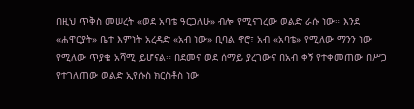በዚህ ጥቅስ መሠረት «ወደ አባቴ ዓርጋለሁ» ብሎ የሚናገረው ወልድ ራሱ ነው። እንደ «ሐዋርያት» ቤተ እምነት አረዳድ «አብ ነው» ቢባል ኖሮ፣ አብ «አባቴ» የሚለው ማንን ነው የሚለው ጥያቄ አሻሚ ይሆናል። በደመና ወደ ሰማይ ያረገውና በአብ ቀኝ የተቀመጠው በሥጋ የተገለጠው ወልድ ኢየሱስ ክርስቶስ ነው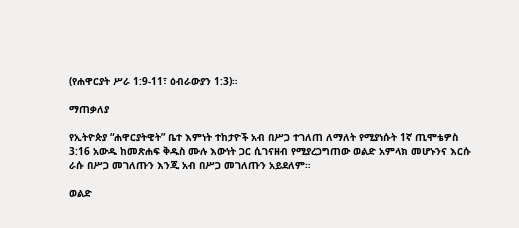(የሐዋርያት ሥራ 1:9-11፣ ዕብራውያን 1:3)።

ማጠቃለያ

የኢትዮጵያ “ሐዋርያትዊት” ቤተ እምነት ተከታዮች አብ በሥጋ ተገለጠ ለማለት የሚያነሱት 1ኛ ጢሞቴዎስ 3:16 አውዱ ከመጽሐፍ ቅዱስ ሙሉ እውነት ጋር ሲገናዘብ የሚያረጋግጠው ወልድ አምላክ መሆኑንና እርሱ ራሱ በሥጋ መገለጡን እንጂ አብ በሥጋ መገለጡን አይደለም።

ወልድ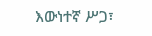እውነተኛ ሥጋ፣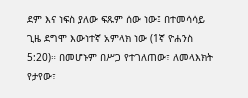ደም እና ነፍስ ያለው ፍጹም ሰው ነው፤ በተመሳሳይ ጊዜ ደግሞ እውነተኛ አምላክ ነው (1ኛ ዮሐንስ 5:20)። በመሆኑም በሥጋ የተገለጠው፣ ለመላእክት የታየው፣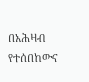በአሕዛብ የተሰበከውና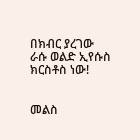በክብር ያረገው ራሱ ወልድ ኢየሱስ ክርስቶስ ነው!


መልስ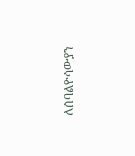ለሰባልዮሳውያን